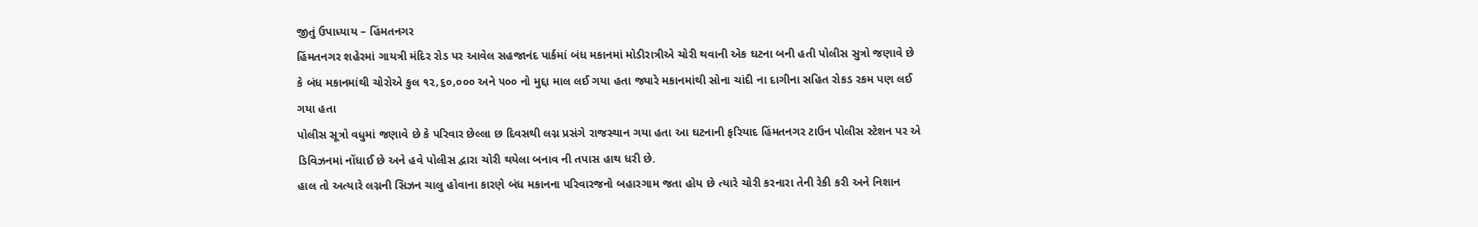જીતું ઉપાધ્યાય – હિંમતનગર
હિંમતનગર શહેરમાં ગાયત્રી મંદિર રોડ પર આવેલ સહજાનંદ પાર્કમાં બંધ મકાનમાં મોડીરાત્રીએ ચોરી થવાની એક ઘટના બની હતી પોલીસ સુત્રો જણાવે છે કે બંધ મકાનમાંથી ચોરોએ કુલ ૧૨,૬૦,૦૦૦ અને ૫૦૦ નો મુદ્દા માલ લઈ ગયા હતા જ્યારે મકાનમાંથી સોના ચાંદી ના દાગીના સહિત રોકડ રકમ પણ લઈ ગયા હતા
પોલીસ સૂત્રો વધુમાં જણાવે છે કે પરિવાર છેલ્લા છ દિવસથી લગ્ન પ્રસંગે રાજસ્થાન ગયા હતા આ ઘટનાની ફરિયાદ હિંમતનગર ટાઉન પોલીસ સ્ટેશન પર એ ડિવિઝનમાં નોંધાઈ છે અને હવે પોલીસ દ્વારા ચોરી થયેલા બનાવ ની તપાસ હાથ ધરી છે.
હાલ તો અત્યારે લગ્નની સિઝન ચાલુ હોવાના કારણે બંધ મકાનના પરિવારજનો બહારગામ જતા હોય છે ત્યારે ચોરી કરનારા તેની રેકી કરી અને નિશાન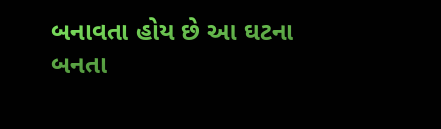બનાવતા હોય છે આ ઘટના બનતા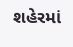શહેરમાં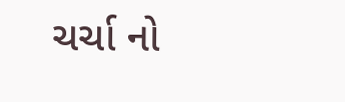ચર્ચા નો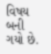વિષય બની ગયો છે.